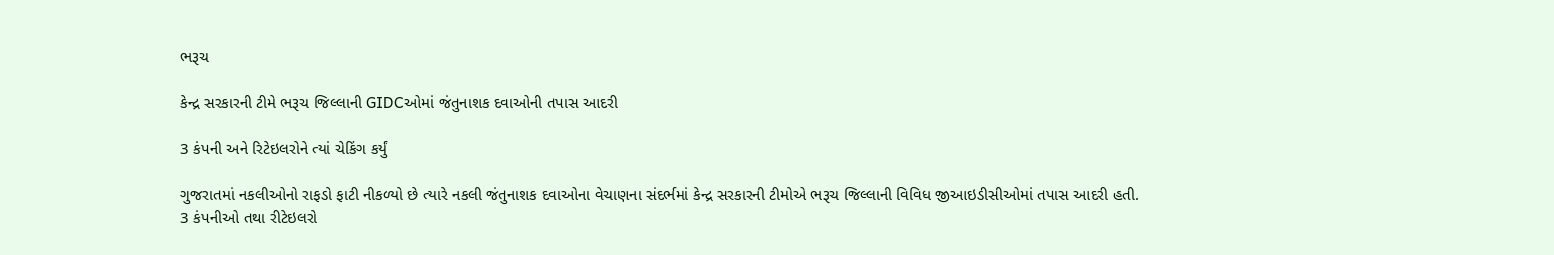ભરૂચ

કેન્દ્ર સરકારની ટીમે ભરૂચ જિલ્લાની GIDCઓમાં જંતુનાશક દવાઓની તપાસ આદરી

3 કંપની અને રિટેઇલરોને ત્યાં ચેકિંગ કર્યું

ગુજરાતમાં નકલીઓનો રાફડો ફાટી નીકળ્યો છે ત્યારે નકલી જંતુનાશક દવાઓના વેચાણના સંદર્ભમાં કેન્દ્ર સરકારની ટીમોએ ભરૂચ જિલ્લાની વિવિધ જીઆઇડીસીઓમાં તપાસ આદરી હતી. 3 કંપનીઓ તથા રીટેઇલરો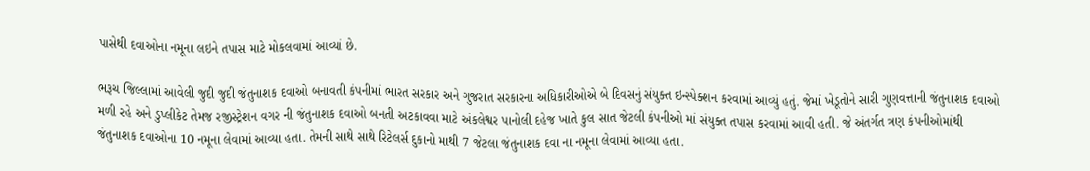પાસેથી દવાઓના નમૂના લઇને તપાસ માટે મોકલવામાં આવ્યાં છે.

ભરૂચ જિલ્લામાં આવેલી જુદી જુદી જંતુનાશક દવાઓ બનાવતી કંપનીમાં ભારત સરકાર અને ગુજરાત સરકારના અધિકારીઓએ બે દિવસનું સંયુક્ત ઇન્સ્પેક્શન કરવામાં આવ્યું હતું. જેમાં ખેડૂતોને સારી ગુણવત્તાની જંતુનાશક દવાઓ મળી રહે અને ડુપ્લીકેટ તેમજ રજીસ્ટ્રેશન વગર ની જંતુનાશક દવાઓ બનતી અટકાવવા માટે અંકલેશ્વર પાનોલી દહેજ ખાતે કુલ સાત જેટલી કંપનીઓ માં સંયુક્ત તપાસ કરવામાં આવી હતી. જે અંતર્ગત ત્રણ કંપનીઓમાંથી જંતુનાશક દવાઓના 10 નમૂના લેવામાં આવ્યા હતા. તેમની સાથે સાથે રિટેલર્સ દુકાનો માથી 7 જેટલા જંતુનાશક દવા ના નમૂના લેવામાં આવ્યા હતા.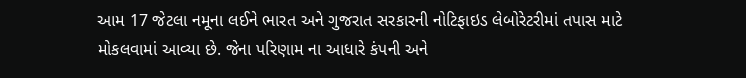આમ 17 જેટલા નમૂના લઈને ભારત અને ગુજરાત સરકારની નોટિફાઇડ લેબોરેટરીમાં તપાસ માટે મોકલવામાં આવ્યા છે. જેના પરિણામ ના આધારે કંપની અને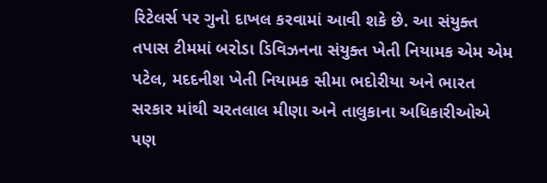રિટેલર્સ પર ગુનો દાખલ કરવામાં આવી શકે છે. આ સંયુક્ત તપાસ ટીમમાં બરોડા ડિવિઝનના સંયુક્ત ખેતી નિયામક એમ એમ પટેલ, મદદનીશ ખેતી નિયામક સીમા ભદોરીયા અને ભારત સરકાર માંથી ચરતલાલ મીણા અને તાલુકાના અધિકારીઓએ પણ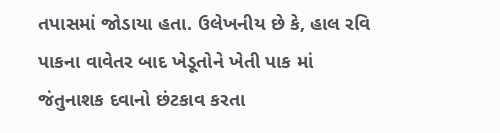તપાસમાં જોડાયા હતા. ઉલેખનીય છે કે, હાલ રવિ પાકના વાવેતર બાદ ખેડૂતોને ખેતી પાક માં જંતુનાશક દવાનો છંટકાવ કરતા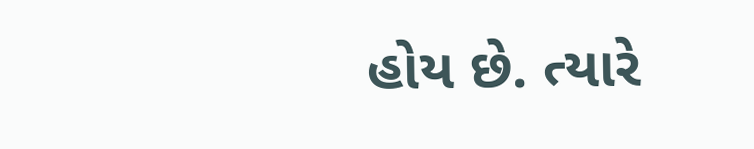હોય છે. ત્યારે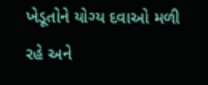ખેડૂતોને યોગ્ય દવાઓ મળી રહે અને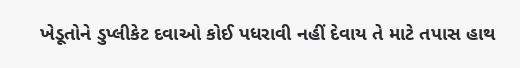ખેડૂતોને ડુપ્લીકેટ દવાઓ કોઈ પધરાવી નહીં દેવાય તે માટે તપાસ હાથ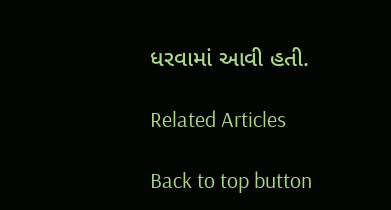ધરવામાં આવી હતી.

Related Articles

Back to top button